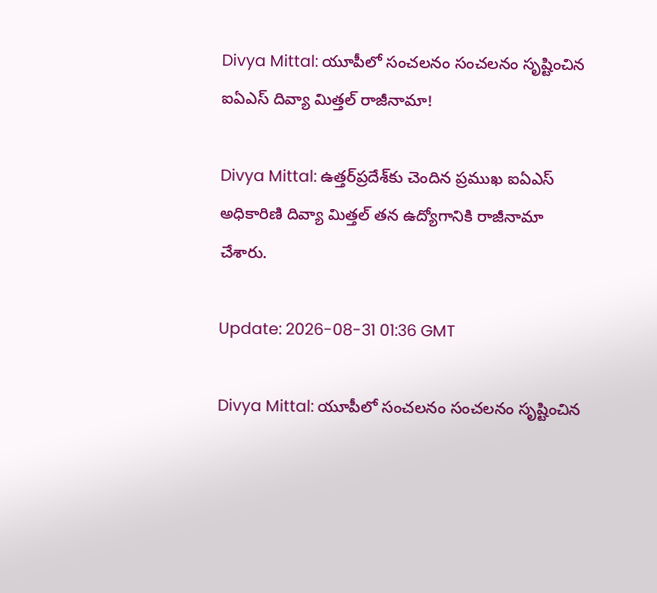Divya Mittal: యూపీలో సంచలనం సంచలనం సృష్టించిన ఐఏఎస్ దివ్యా మిత్తల్ రాజీనామా!

Divya Mittal: ఉత్తర్‌ప్రదేశ్‌కు చెందిన ప్రముఖ ఐఏఎస్ అధికారిణి దివ్యా మిత్తల్ తన ఉద్యోగానికి రాజీనామా చేశారు.

Update: 2026-08-31 01:36 GMT

Divya Mittal: యూపీలో సంచలనం సంచలనం సృష్టించిన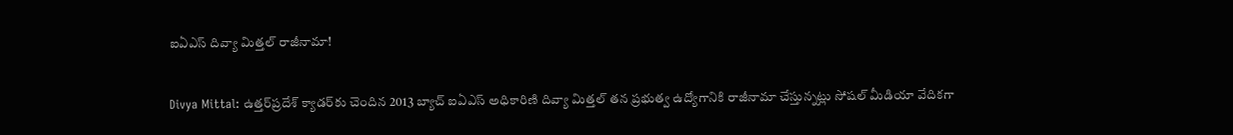ఐఏఎస్ దివ్యా మిత్తల్ రాజీనామా!

Divya Mittal: ఉత్తర్‌ప్రదేశ్‌ క్యాడర్‌కు చెందిన 2013 బ్యాచ్‌ ఐఏఎస్‌ అధికారిణి దివ్యా మిత్తల్ తన ప్రభుత్వ ఉద్యోగానికి రాజీనామా చేస్తున్నట్లు సోషల్ మీడియా వేదికగా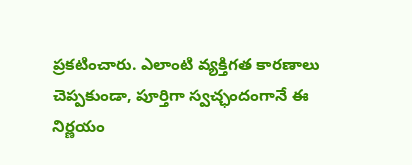ప్రకటించారు. ఎలాంటి వ్యక్తిగత కారణాలు చెప్పకుండా, పూర్తిగా స్వచ్ఛందంగానే ఈ నిర్ణయం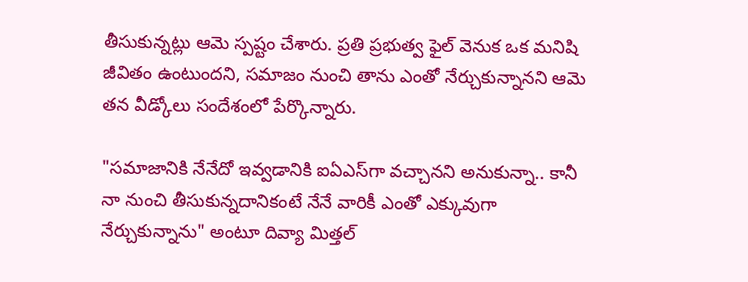తీసుకున్నట్లు ఆమె స్పష్టం చేశారు. ప్రతి ప్రభుత్వ ఫైల్ వెనుక ఒక మనిషి జీవితం ఉంటుందని, సమాజం నుంచి తాను ఎంతో నేర్చుకున్నానని ఆమె తన వీడ్కోలు సందేశంలో పేర్కొన్నారు.

"సమాజానికి నేనేదో ఇవ్వడానికి ఐఏఎస్‌గా వచ్చానని అనుకున్నా.. కానీ నా నుంచి తీసుకున్నదానికంటే నేనే వారికీ ఎంతో ఎక్కువుగా నేర్చుకున్నాను" అంటూ దివ్యా మిత్తల్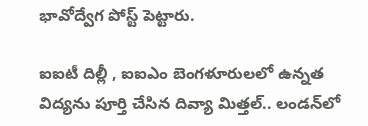భావోద్వేగ పోస్ట్ పెట్టారు.

ఐఐటీ దిల్లీ , ఐఐఎం బెంగళూరులలో ఉన్నత విద్యను పూర్తి చేసిన దివ్యా మిత్తల్.. లండన్‌లో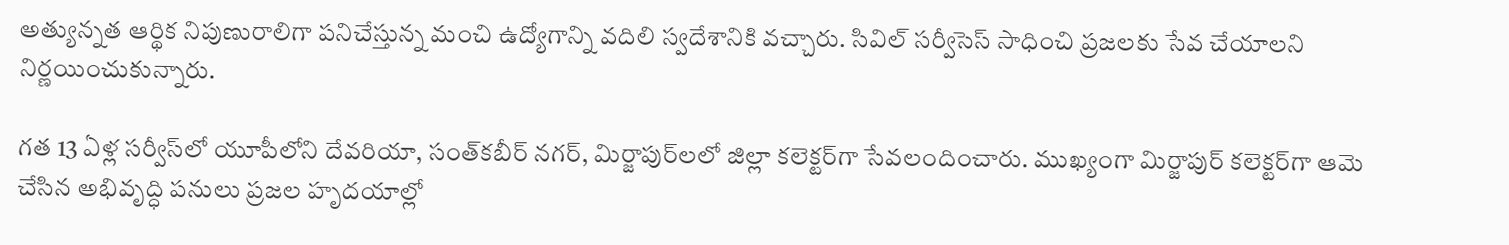అత్యున్నత ఆర్థిక నిపుణురాలిగా పనిచేస్తున్న మంచి ఉద్యోగాన్ని వదిలి స్వదేశానికి వచ్చారు. సివిల్ సర్వీసెస్ సాధించి ప్రజలకు సేవ చేయాలని నిర్ణయించుకున్నారు.

గత 13 ఏళ్ల సర్వీస్‌లో యూపీలోని దేవరియా, సంత్‌కబీర్‌ నగర్‌, మిర్జాపుర్‌లలో జిల్లా కలెక్టర్‌గా సేవలందించారు. ముఖ్యంగా మిర్జాపుర్‌ కలెక్టర్‌గా ఆమె చేసిన అభివృద్ధి పనులు ప్రజల హృదయాల్లో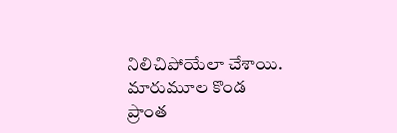నిలిచిపోయేలా చేశాయి. మారుమూల కొండ ప్రాంత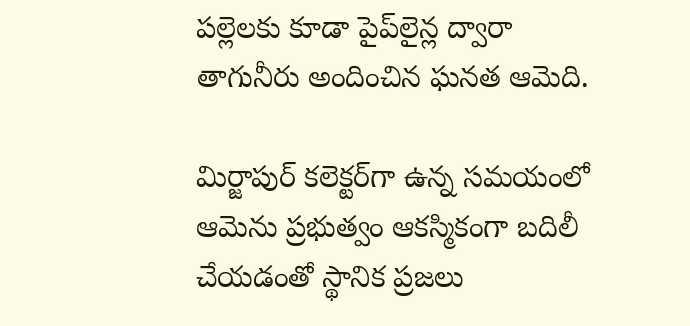పల్లెలకు కూడా పైప్‌లైన్ల ద్వారా తాగునీరు అందించిన ఘనత ఆమెది.

మిర్జాపుర్‌ కలెక్టర్‌గా ఉన్న సమయంలో ఆమెను ప్రభుత్వం ఆకస్మికంగా బదిలీ చేయడంతో స్థానిక ప్రజలు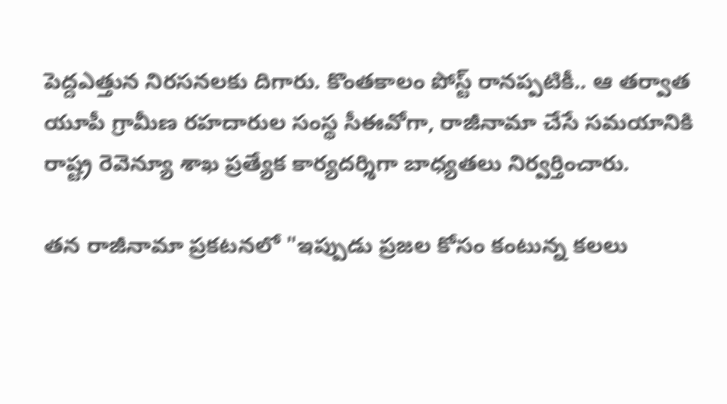పెద్దఎత్తున నిరసనలకు దిగారు. కొంతకాలం పోస్ట్ రానప్పటికీ.. ఆ తర్వాత యూపీ గ్రామీణ రహదారుల సంస్థ సీఈవోగా, రాజీనామా చేసే సమయానికి రాష్ట్ర రెవెన్యూ శాఖ ప్రత్యేక కార్యదర్శిగా బాధ్యతలు నిర్వర్తించారు.

తన రాజీనామా ప్రకటనలో "ఇప్పుడు ప్రజల కోసం కంటున్న కలలు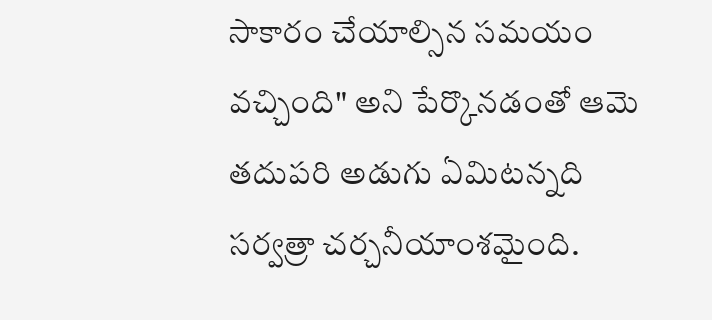సాకారం చేయాల్సిన సమయం వచ్చింది" అని పేర్కొనడంతో ఆమె తదుపరి అడుగు ఏమిటన్నది సర్వత్రా చర్చనీయాంశమైంది.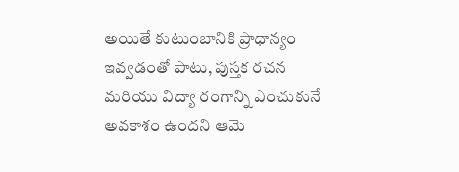అయితే కుటుంబానికి ప్రాధాన్యం ఇవ్వడంతో పాటు, పుస్తక రచన మరియు విద్యా రంగాన్ని ఎంచుకునే అవకాశం ఉందని ఆమె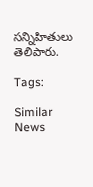సన్నిహితులు తెలిపారు.

Tags:

Similar News